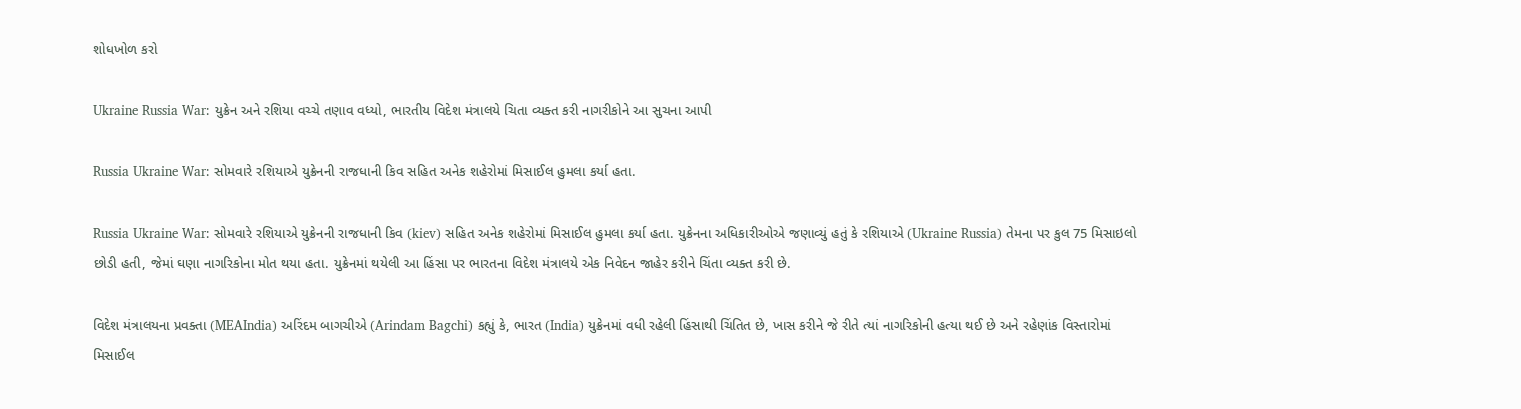શોધખોળ કરો

Ukraine Russia War: યુક્રેન અને રશિયા વચ્ચે તણાવ વધ્યો, ભારતીય વિદેશ મંત્રાલયે ચિતા વ્યક્ત કરી નાગરીકોને આ સુચના આપી

Russia Ukraine War: સોમવારે રશિયાએ યુક્રેનની રાજધાની કિવ સહિત અનેક શહેરોમાં મિસાઈલ હુમલા કર્યા હતા.

Russia Ukraine War: સોમવારે રશિયાએ યુક્રેનની રાજધાની કિવ (kiev) સહિત અનેક શહેરોમાં મિસાઈલ હુમલા કર્યા હતા. યુક્રેનના અધિકારીઓએ જણાવ્યું હતું કે રશિયાએ (Ukraine Russia) તેમના પર કુલ 75 મિસાઇલો છોડી હતી, જેમાં ઘણા નાગરિકોના મોત થયા હતા. યુક્રેનમાં થયેલી આ હિંસા પર ભારતના વિદેશ મંત્રાલયે એક નિવેદન જાહેર કરીને ચિંતા વ્યક્ત કરી છે.

વિદેશ મંત્રાલયના પ્રવક્તા (MEAIndia) અરિંદમ બાગચીએ (Arindam Bagchi) કહ્યું કે, ભારત (India) યુક્રેનમાં વધી રહેલી હિંસાથી ચિંતિત છે, ખાસ કરીને જે રીતે ત્યાં નાગરિકોની હત્યા થઈ છે અને રહેણાંક વિસ્તારોમાં મિસાઈલ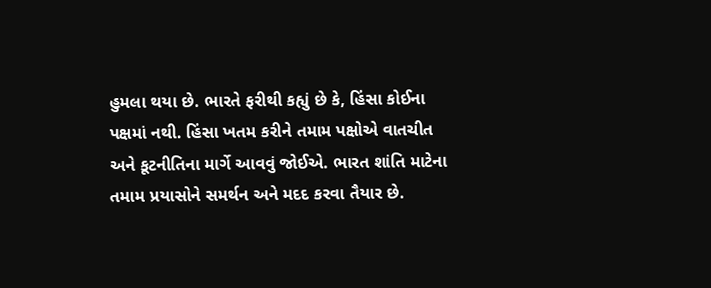હુમલા થયા છે. ભારતે ફરીથી કહ્યું છે કે, હિંસા કોઈના પક્ષમાં નથી. હિંસા ખતમ કરીને તમામ પક્ષોએ વાતચીત અને કૂટનીતિના માર્ગે આવવું જોઈએ. ભારત શાંતિ માટેના તમામ પ્રયાસોને સમર્થન અને મદદ કરવા તૈયાર છે.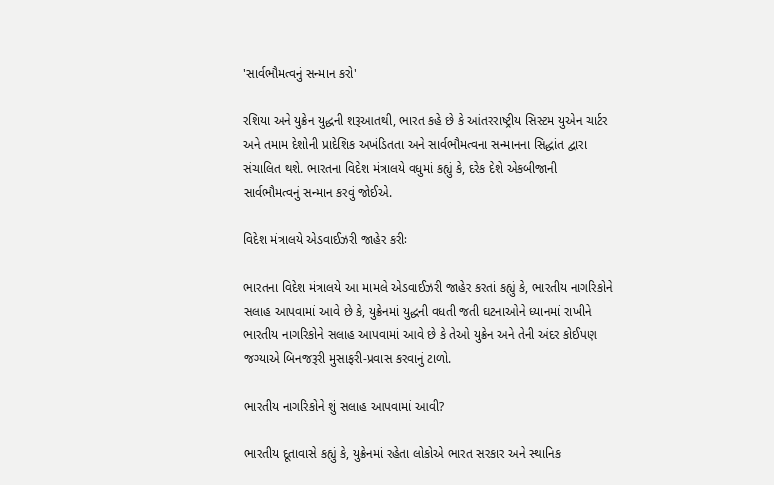'સાર્વભૌમત્વનું સન્માન કરો'

રશિયા અને યુક્રેન યુદ્ધની શરૂઆતથી, ભારત કહે છે કે આંતરરાષ્ટ્રીય સિસ્ટમ યુએન ચાર્ટર અને તમામ દેશોની પ્રાદેશિક અખંડિતતા અને સાર્વભૌમત્વના સન્માનના સિદ્ધાંત દ્વારા સંચાલિત થશે. ભારતના વિદેશ મંત્રાલયે વધુમાં કહ્યું કે, દરેક દેશે એકબીજાની સાર્વભૌમત્વનું સન્માન કરવું જોઈએ.

વિદેશ મંત્રાલયે એડવાઈઝરી જાહેર કરીઃ

ભારતના વિદેશ મંત્રાલયે આ મામલે એડવાઈઝરી જાહેર કરતાં કહ્યું કે, ભારતીય નાગરિકોને સલાહ આપવામાં આવે છે કે, યુક્રેનમાં યુદ્ધની વધતી જતી ઘટનાઓને ધ્યાનમાં રાખીને ભારતીય નાગરિકોને સલાહ આપવામાં આવે છે કે તેઓ યુક્રેન અને તેની અંદર કોઈપણ જગ્યાએ બિનજરૂરી મુસાફરી-પ્રવાસ કરવાનું ટાળો.

ભારતીય નાગરિકોને શું સલાહ આપવામાં આવી?

ભારતીય દૂતાવાસે કહ્યું કે, યુક્રેનમાં રહેતા લોકોએ ભારત સરકાર અને સ્થાનિક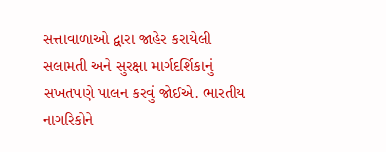સત્તાવાળાઓ દ્વારા જાહેર કરાયેલી સલામતી અને સુરક્ષા માર્ગદર્શિકાનું સખતપણે પાલન કરવું જોઈએ. ભારતીય નાગરિકોને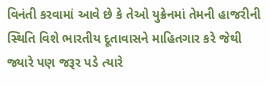વિનંતી કરવામાં આવે છે કે તેઓ યુક્રેનમાં તેમની હાજરીની સ્થિતિ વિશે ભારતીય દૂતાવાસને માહિતગાર કરે જેથી જ્યારે પણ જરૂર પડે ત્યારે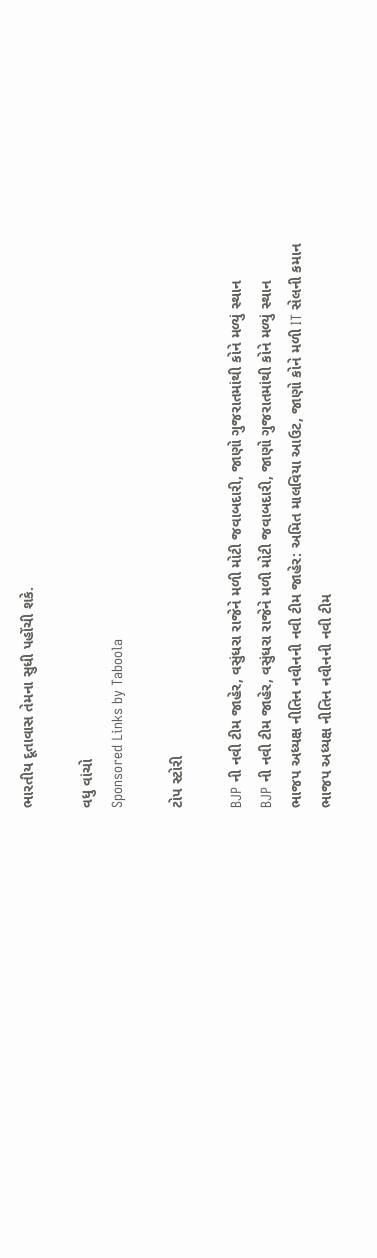ભારતીય દૂતાવાસ તેમના સુધી પહોંચી શકે.

વધુ વાંચો
Sponsored Links by Taboola

ટોપ સ્ટોરી

BJP ની નવી ટીમ જાહેર, વસુંધરા રાજેને મળી મોટી જવાબદારી, જાણો ગુજરાતમાંથી કોને મળ્યું સ્થાન
BJP ની નવી ટીમ જાહેર, વસુંધરા રાજેને મળી મોટી જવાબદારી, જાણો ગુજરાતમાંથી કોને મળ્યું સ્થાન
ભાજપ અધ્યક્ષ નીતિન નવીનની નવી ટીમ જાહેર: અમિત માલવિયા આઉટ, જાણો કોને મળી IT સેલની કમાન
ભાજપ અધ્યક્ષ નીતિન નવીનની નવી ટીમ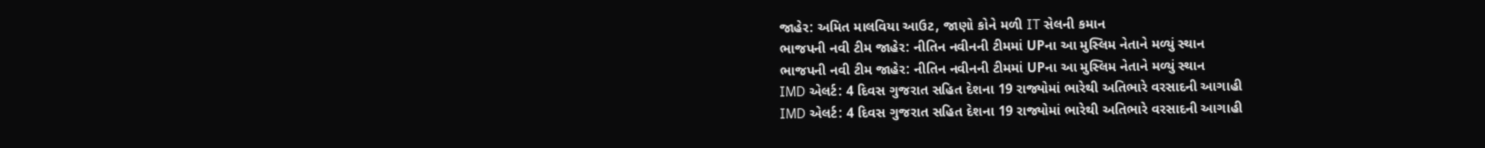જાહેર: અમિત માલવિયા આઉટ, જાણો કોને મળી IT સેલની કમાન
ભાજપની નવી ટીમ જાહેર: નીતિન નવીનની ટીમમાં UPના આ મુસ્લિમ નેતાને મળ્યું સ્થાન
ભાજપની નવી ટીમ જાહેર: નીતિન નવીનની ટીમમાં UPના આ મુસ્લિમ નેતાને મળ્યું સ્થાન
IMD એલર્ટ: 4 દિવસ ગુજરાત સહિત દેશના 19 રાજ્યોમાં ભારેથી અતિભારે વરસાદની આગાહી
IMD એલર્ટ: 4 દિવસ ગુજરાત સહિત દેશના 19 રાજ્યોમાં ભારેથી અતિભારે વરસાદની આગાહી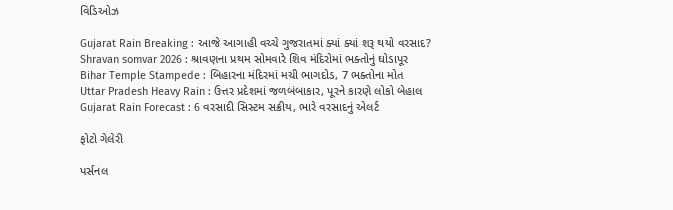વિડિઓઝ

Gujarat Rain Breaking : આજે આગાહી વચ્ચે ગુજરાતમાં ક્યાં ક્યાં શરૂ થયો વરસાદ?
Shravan somvar 2026 : શ્રાવણના પ્રથમ સોમવારે શિવ મંદિરોમાં ભક્તોનું ઘોડાપૂર
Bihar Temple Stampede : બિહારના મંદિરમાં મચી ભાગદોડ, 7 ભક્તોના મોત
Uttar Pradesh Heavy Rain : ઉત્તર પ્રદેશમાં જળબંબાકાર, પૂરને કારણે લોકો બેહાલ
Gujarat Rain Forecast : 6 વરસાદી સિસ્ટમ સક્રીય, ભારે વરસાદનું એલર્ટ

ફોટો ગેલેરી

પર્સનલ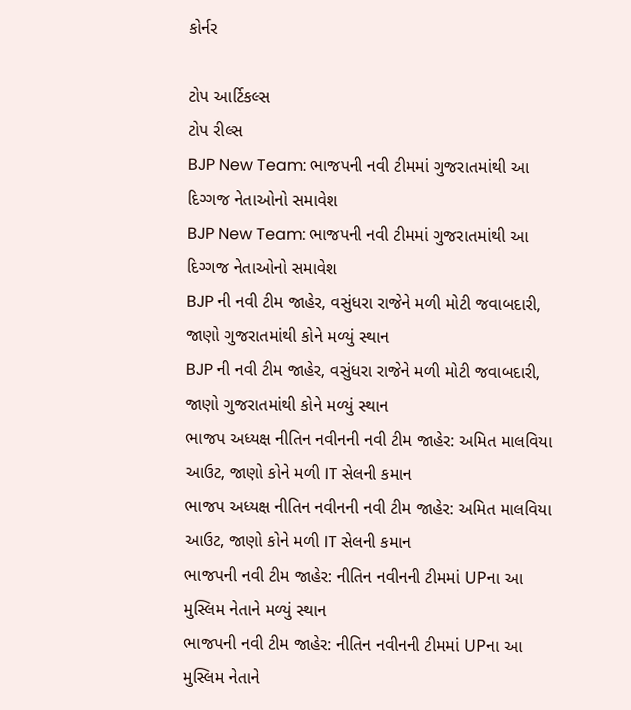કોર્નર

ટોપ આર્ટિકલ્સ
ટોપ રીલ્સ
BJP New Team: ભાજપની નવી ટીમમાં ગુજરાતમાંથી આ દિગ્ગજ નેતાઓનો સમાવેશ
BJP New Team: ભાજપની નવી ટીમમાં ગુજરાતમાંથી આ દિગ્ગજ નેતાઓનો સમાવેશ
BJP ની નવી ટીમ જાહેર, વસુંધરા રાજેને મળી મોટી જવાબદારી, જાણો ગુજરાતમાંથી કોને મળ્યું સ્થાન
BJP ની નવી ટીમ જાહેર, વસુંધરા રાજેને મળી મોટી જવાબદારી, જાણો ગુજરાતમાંથી કોને મળ્યું સ્થાન
ભાજપ અધ્યક્ષ નીતિન નવીનની નવી ટીમ જાહેર: અમિત માલવિયા આઉટ, જાણો કોને મળી IT સેલની કમાન
ભાજપ અધ્યક્ષ નીતિન નવીનની નવી ટીમ જાહેર: અમિત માલવિયા આઉટ, જાણો કોને મળી IT સેલની કમાન
ભાજપની નવી ટીમ જાહેર: નીતિન નવીનની ટીમમાં UPના આ મુસ્લિમ નેતાને મળ્યું સ્થાન
ભાજપની નવી ટીમ જાહેર: નીતિન નવીનની ટીમમાં UPના આ મુસ્લિમ નેતાને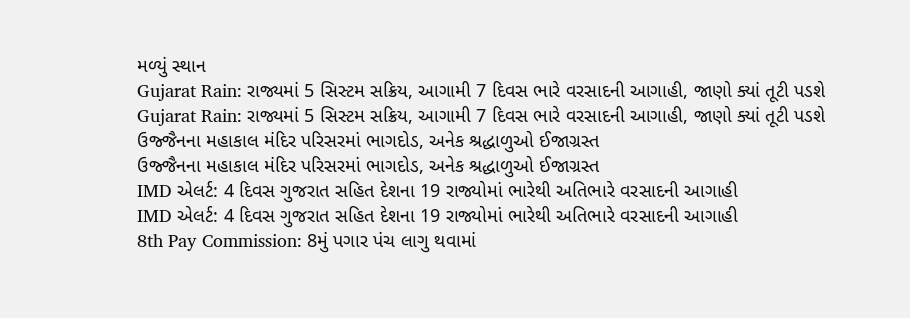મળ્યું સ્થાન
Gujarat Rain: રાજ્યમાં 5 સિસ્ટમ સક્રિય, આગામી 7 દિવસ ભારે વરસાદની આગાહી, જાણો ક્યાં તૂટી પડશે
Gujarat Rain: રાજ્યમાં 5 સિસ્ટમ સક્રિય, આગામી 7 દિવસ ભારે વરસાદની આગાહી, જાણો ક્યાં તૂટી પડશે
ઉજ્જૈનના મહાકાલ મંદિર પરિસરમાં ભાગદોડ, અનેક શ્રદ્ધાળુઓ ઈજાગ્રસ્ત
ઉજ્જૈનના મહાકાલ મંદિર પરિસરમાં ભાગદોડ, અનેક શ્રદ્ધાળુઓ ઈજાગ્રસ્ત
IMD એલર્ટ: 4 દિવસ ગુજરાત સહિત દેશના 19 રાજ્યોમાં ભારેથી અતિભારે વરસાદની આગાહી
IMD એલર્ટ: 4 દિવસ ગુજરાત સહિત દેશના 19 રાજ્યોમાં ભારેથી અતિભારે વરસાદની આગાહી
8th Pay Commission: 8મું પગાર પંચ લાગુ થવામાં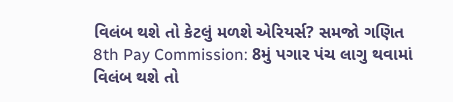વિલંબ થશે તો કેટલું મળશે એરિયર્સ? સમજો ગણિત
8th Pay Commission: 8મું પગાર પંચ લાગુ થવામાં વિલંબ થશે તો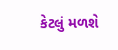કેટલું મળશે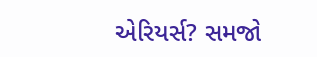એરિયર્સ? સમજો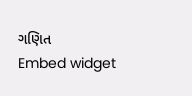ગણિત
Embed widget